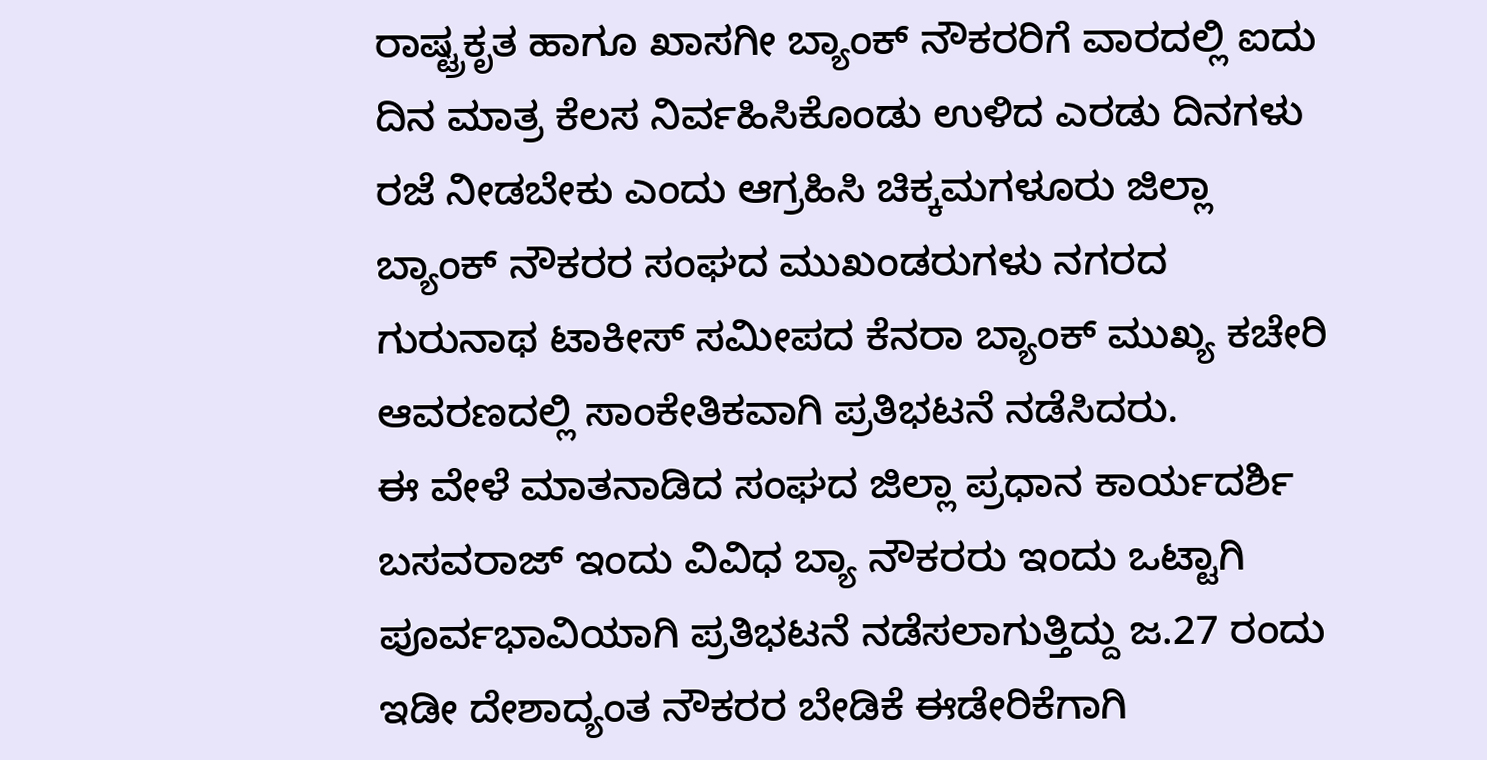ರಾಷ್ಟ್ರಕೃತ ಹಾಗೂ ಖಾಸಗೀ ಬ್ಯಾಂಕ್ ನೌಕರರಿಗೆ ವಾರದಲ್ಲಿ ಐದು ದಿನ ಮಾತ್ರ ಕೆಲಸ ನಿರ್ವಹಿಸಿಕೊಂಡು ಉಳಿದ ಎರಡು ದಿನಗಳು ರಜೆ ನೀಡಬೇಕು ಎಂದು ಆಗ್ರಹಿಸಿ ಚಿಕ್ಕಮಗಳೂರು ಜಿಲ್ಲಾ ಬ್ಯಾಂಕ್ ನೌಕರರ ಸಂಘದ ಮುಖಂಡರುಗಳು ನಗರದ ಗುರುನಾಥ ಟಾಕೀಸ್ ಸಮೀಪದ ಕೆನರಾ ಬ್ಯಾಂಕ್ ಮುಖ್ಯ ಕಚೇರಿ ಆವರಣದಲ್ಲಿ ಸಾಂಕೇತಿಕವಾಗಿ ಪ್ರತಿಭಟನೆ ನಡೆಸಿದರು.
ಈ ವೇಳೆ ಮಾತನಾಡಿದ ಸಂಘದ ಜಿಲ್ಲಾ ಪ್ರಧಾನ ಕಾರ್ಯದರ್ಶಿ ಬಸವರಾಜ್ ಇಂದು ವಿವಿಧ ಬ್ಯಾ ನೌಕರರು ಇಂದು ಒಟ್ಟಾಗಿ ಪೂರ್ವಭಾವಿಯಾಗಿ ಪ್ರತಿಭಟನೆ ನಡೆಸಲಾಗುತ್ತಿದ್ದು ಜ.27 ರಂದು ಇಡೀ ದೇಶಾದ್ಯಂತ ನೌಕರರ ಬೇಡಿಕೆ ಈಡೇರಿಕೆಗಾಗಿ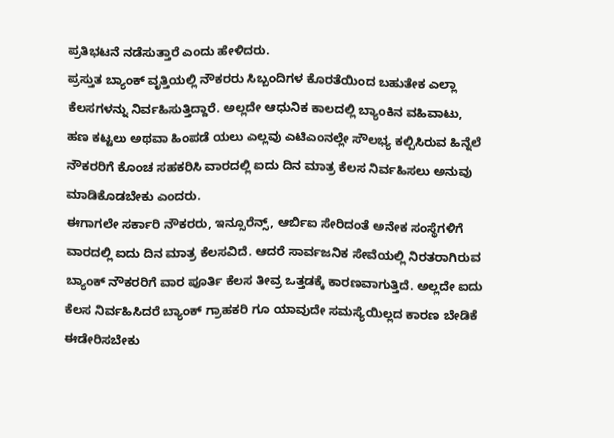ಪ್ರತಿಭಟನೆ ನಡೆಸುತ್ತಾರೆ ಎಂದು ಹೇಳಿದರು.
ಪ್ರಸ್ತುತ ಬ್ಯಾಂಕ್ ವೃತ್ತಿಯಲ್ಲಿ ನೌಕರರು ಸಿಬ್ಬಂದಿಗಳ ಕೊರತೆಯಿಂದ ಬಹುತೇಕ ಎಲ್ಲಾ ಕೆಲಸಗಳನ್ನು ನಿರ್ವಹಿಸುತ್ತಿದ್ದಾರೆ. ಅಲ್ಲದೇ ಆಧುನಿಕ ಕಾಲದಲ್ಲಿ ಬ್ಯಾಂಕಿನ ವಹಿವಾಟು, ಹಣ ಕಟ್ಟಲು ಅಥವಾ ಹಿಂಪಡೆ ಯಲು ಎಲ್ಲವು ಎಟಿಎಂನಲ್ಲೇ ಸೌಲಭ್ಯ ಕಲ್ಪಿಸಿರುವ ಹಿನ್ನೆಲೆ ನೌಕರರಿಗೆ ಕೊಂಚ ಸಹಕರಿಸಿ ವಾರದಲ್ಲಿ ಐದು ದಿನ ಮಾತ್ರ ಕೆಲಸ ನಿರ್ವಹಿಸಲು ಅನುವು ಮಾಡಿಕೊಡಬೇಕು ಎಂದರು.
ಈಗಾಗಲೇ ಸರ್ಕಾರಿ ನೌಕರರು, ಇನ್ಸೂರೆನ್ಸ್, ಆರ್ಬಿಐ ಸೇರಿದಂತೆ ಅನೇಕ ಸಂಸ್ಥೆಗಳಿಗೆ ವಾರದಲ್ಲಿ ಐದು ದಿನ ಮಾತ್ರ ಕೆಲಸವಿದೆ. ಆದರೆ ಸಾರ್ವಜನಿಕ ಸೇವೆಯಲ್ಲಿ ನಿರತರಾಗಿರುವ ಬ್ಯಾಂಕ್ ನೌಕರರಿಗೆ ವಾರ ಪೂರ್ತಿ ಕೆಲಸ ತೀವ್ರ ಒತ್ತಡಕ್ಕೆ ಕಾರಣವಾಗುತ್ತಿದೆ. ಅಲ್ಲದೇ ಐದು ಕೆಲಸ ನಿರ್ವಹಿಸಿದರೆ ಬ್ಯಾಂಕ್ ಗ್ರಾಹಕರಿ ಗೂ ಯಾವುದೇ ಸಮಸ್ಯೆಯಿಲ್ಲದ ಕಾರಣ ಬೇಡಿಕೆ ಈಡೇರಿಸಬೇಕು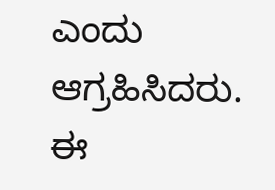ಎಂದು ಆಗ್ರಹಿಸಿದರು.
ಈ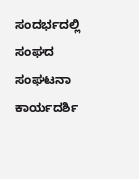ಸಂದರ್ಭದಲ್ಲಿ ಸಂಘದ ಸಂಘಟನಾ ಕಾರ್ಯದರ್ಶಿ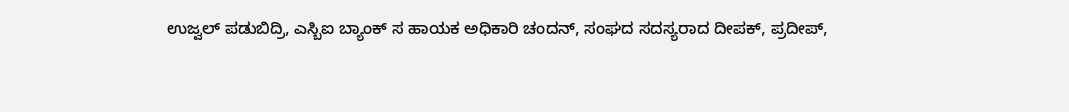ಉಜ್ವಲ್ ಪಡುಬಿದ್ರಿ, ಎಸ್ಬಿಐ ಬ್ಯಾಂಕ್ ಸ ಹಾಯಕ ಅಧಿಕಾರಿ ಚಂದನ್, ಸಂಘದ ಸದಸ್ಯರಾದ ದೀಪಕ್, ಪ್ರದೀಪ್,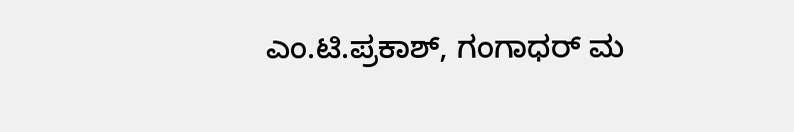ಎಂ.ಟಿ.ಪ್ರಕಾಶ್, ಗಂಗಾಧರ್ ಮ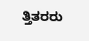ತ್ತಿತರರು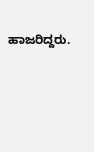ಹಾಜರಿದ್ದರು.